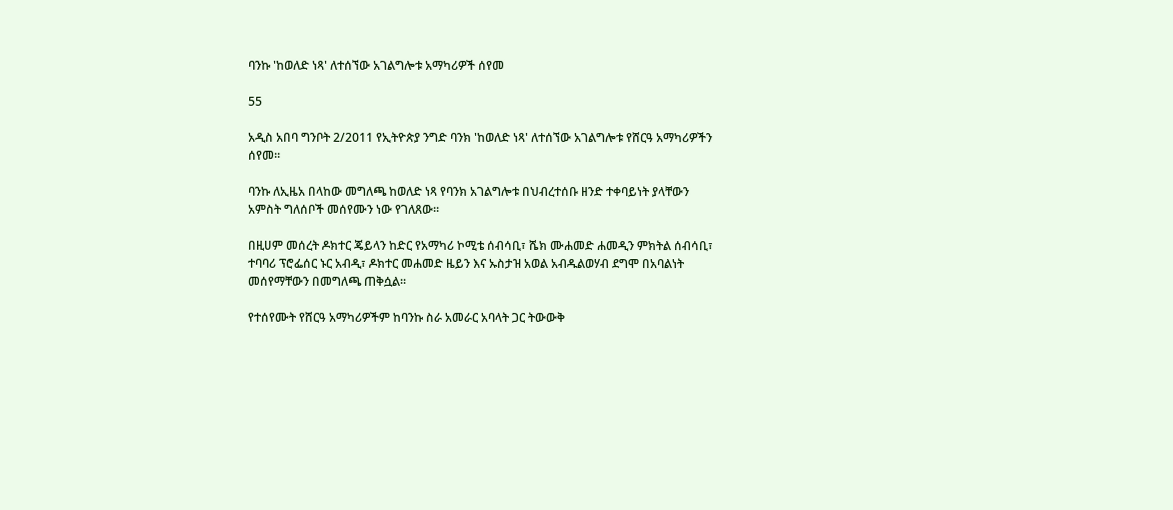ባንኩ 'ከወለድ ነጻ' ለተሰኘው አገልግሎቱ አማካሪዎች ሰየመ

55

አዲስ አበባ ግንቦት 2/2011 የኢትዮጵያ ንግድ ባንክ 'ከወለድ ነጻ' ለተሰኘው አገልግሎቱ የሸርዓ አማካሪዎችን ሰየመ።

ባንኩ ለኢዜአ በላከው መግለጫ ከወለድ ነጻ የባንክ አገልግሎቱ በህብረተሰቡ ዘንድ ተቀባይነት ያላቸውን አምስት ግለሰቦች መሰየሙን ነው የገለጸው።

በዚሀም መሰረት ዶክተር ጄይላን ከድር የአማካሪ ኮሚቴ ሰብሳቢ፣ ሼክ ሙሐመድ ሐመዲን ምክትል ሰብሳቢ፣ ተባባሪ ፕሮፌሰር ኑር አብዲ፣ ዶክተር መሐመድ ዜይን እና ኡስታዝ አወል አብዱልወሃብ ደግሞ በአባልነት መሰየማቸውን በመግለጫ ጠቅሷል።

የተሰየሙት የሸርዓ አማካሪዎችም ከባንኩ ስራ አመራር አባላት ጋር ትውውቅ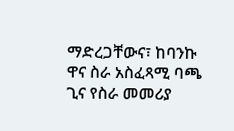ማድረጋቸውና፣ ከባንኩ ዋና ስራ አስፈጻሚ ባጫ ጊና የስራ መመሪያ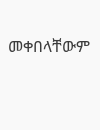መቀበላቸውም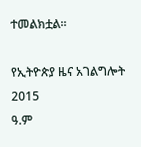ተመልክቷል።

የኢትዮጵያ ዜና አገልግሎት
2015
ዓ.ም